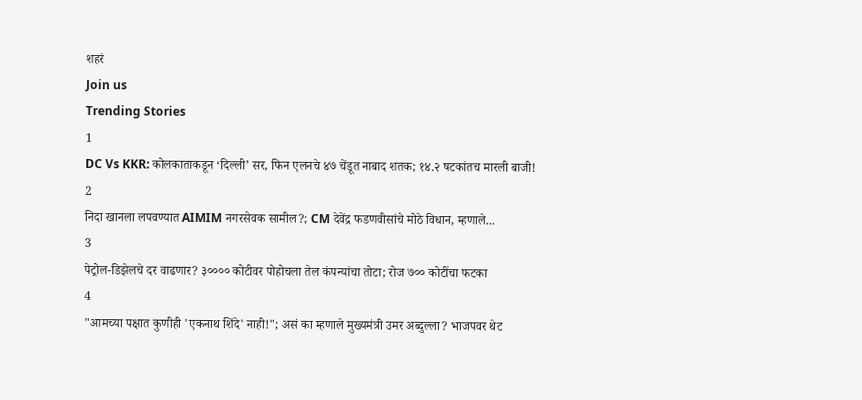शहरं
Join us
Trending Stories
1
DC Vs KKR: कोलकाताकडून ‘दिल्ली’ सर, फिन एलनचे ४७ चेंडूत नाबाद शतक; १४.२ षटकांतच मारली बाजी!
2
निदा खानला लपवण्यात AIMIM नगरसेवक सामील?; CM देवेंद्र फडणवीसांचे मोठे विधान, म्हणाले...
3
पेट्रोल-डिझेलचे दर वाढणार? ३०००० कोटीवर पोहोचला तेल कंपन्यांचा तोटा; रोज ७०० कोटींचा फटका
4
"आमच्या पक्षात कुणीही 'एकनाथ शिंदे' नाही!"; असं का म्हणाले मुख्यमंत्री उमर अब्दुल्ला? भाजपवर थेट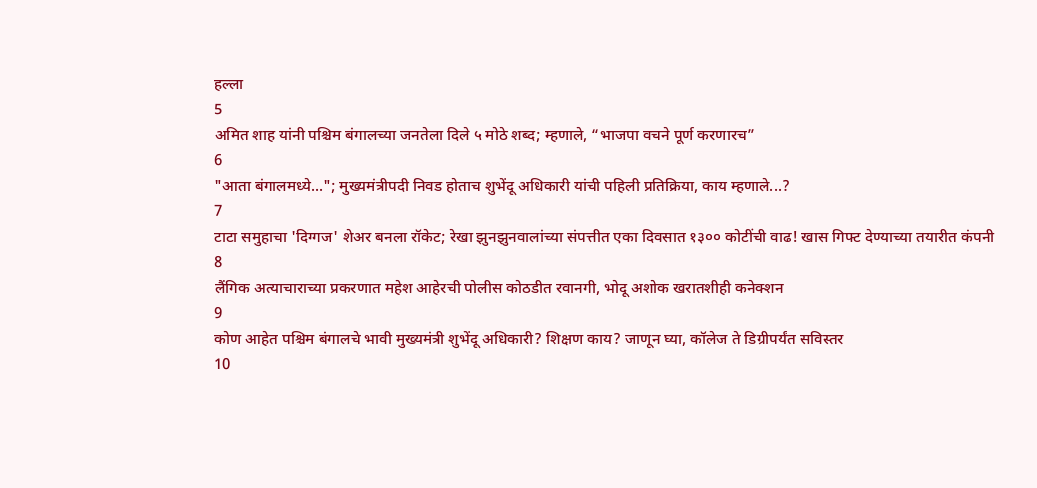हल्ला
5
अमित शाह यांनी पश्चिम बंगालच्या जनतेला दिले ५ मोठे शब्द; म्हणाले, “भाजपा वचने पूर्ण करणारच”
6
"आता बंगालमध्ये..."; मुख्यमंत्रीपदी निवड होताच शुभेंदू अधिकारी यांची पहिली प्रतिक्रिया, काय म्हणाले...?
7
टाटा समुहाचा 'दिग्गज' शेअर बनला रॉकेट; रेखा झुनझुनवालांच्या संपत्तीत एका दिवसात १३०० कोटींची वाढ! खास गिफ्ट देण्याच्या तयारीत कंपनी
8
लैंगिक अत्याचाराच्या प्रकरणात महेश आहेरची पोलीस कोठडीत रवानगी, भोदू अशोक खरातशीही कनेक्शन
9
कोण आहेत पश्चिम बंगालचे भावी मुख्यमंत्री शुभेंदू अधिकारी? शिक्षण काय? जाणून घ्या, कॉलेज ते डिग्रीपर्यंत सविस्तर
10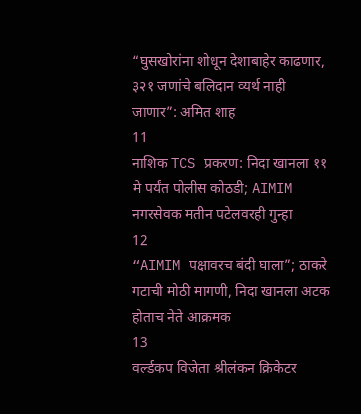“घुसखोरांना शोधून देशाबाहेर काढणार, ३२१ जणांचे बलिदान व्यर्थ नाही जाणार”: अमित शाह
11
नाशिक TCS प्रकरण: निदा खानला ११ मे पर्यंत पोलीस कोठडी; AIMIM नगरसेवक मतीन पटेलवरही गुन्हा
12
“AIMIM पक्षावरच बंदी घाला”; ठाकरे गटाची मोठी मागणी, निदा खानला अटक होताच नेते आक्रमक
13
वर्ल्डकप विजेता श्रीलंकन क्रिकेटर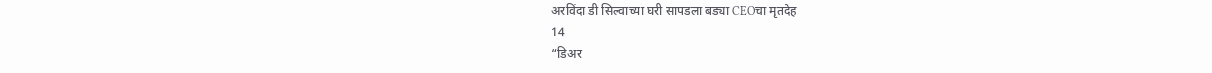अरविंदा डी सिल्वाच्या घरी सापडला बड्या CEOचा मृतदेह
14
“डिअर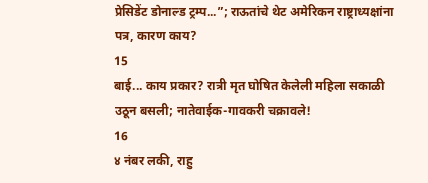प्रेसिडेंट डोनाल्ड ट्रम्प...”; राऊतांचे थेट अमेरिकन राष्ट्राध्यक्षांना पत्र, कारण काय?
15
बाई... काय प्रकार? रात्री मृत घोषित केलेली महिला सकाळी उठून बसली; नातेवाईक-गावकरी चक्रावले!
16
४ नंबर लकी, राहु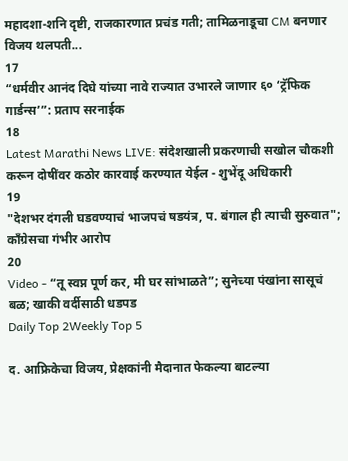महादशा-शनि दृष्टी, राजकारणात प्रचंड गती; तामिळनाडूचा CM बनणार विजय थलपती...
17
“धर्मवीर आनंद दिघे यांच्या नावे राज्यात उभारले जाणार ६० ‘ट्रॅफिक गार्डन्स’”: प्रताप सरनाईक
18
Latest Marathi News LIVE: संदेशखाली प्रकरणाची सखोल चौकशी करून दोषींवर कठोर कारवाई करण्यात येईल - शुभेंदू अधिकारी
19
"देशभर दंगली घडवण्याचं भाजपचं षडयंत्र, प. बंगाल ही त्याची सुरुवात"; काँग्रेसचा गंभीर आरोप
20
Video - “तू स्वप्न पूर्ण कर, मी घर सांभाळते”; सुनेच्या पंखांना सासूचं बळ; खाकी वर्दीसाठी धडपड
Daily Top 2Weekly Top 5

द. आफ्रिकेचा विजय, प्रेक्षकांनी मैदानात फेकल्या बाटल्या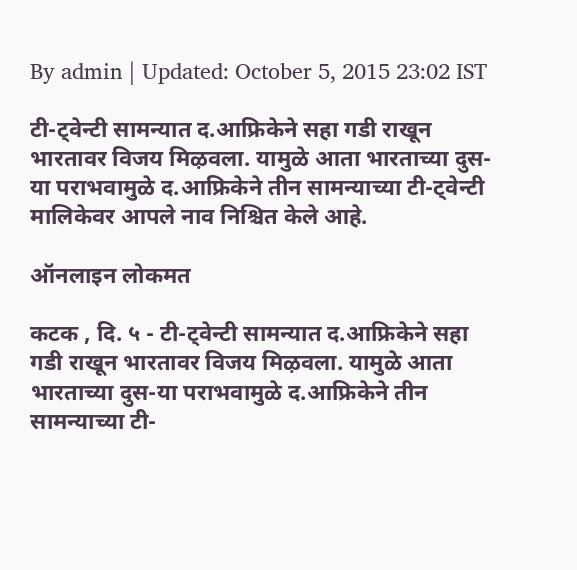By admin | Updated: October 5, 2015 23:02 IST

टी-ट्वेन्टी सामन्यात द.आफ्रिकेने सहा गडी राखून भारतावर विजय मिऴवला. यामुळे आता भारताच्या दुस-या पराभवामुळे द.आफ्रिकेने तीन सामन्याच्या टी-ट्वेन्टी मालिकेवर आपले नाव निश्चित केले आहे.

ऑनलाइन लोकमत

कटक , दि. ५ - टी-ट्वेन्टी सामन्यात द.आफ्रिकेने सहा गडी राखून भारतावर विजय मिऴवला. यामुळे आता भारताच्या दुस-या पराभवामुळे द.आफ्रिकेने तीन सामन्याच्या टी-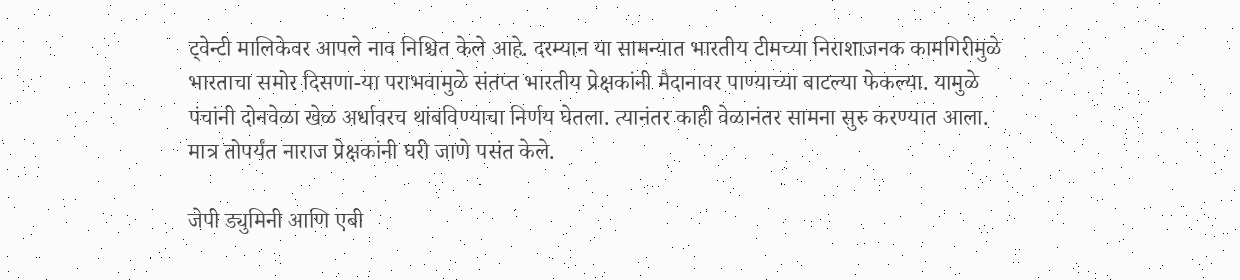ट्वेन्टी मालिकेवर आपले नाव निश्चित केले आहे. दरम्यान या सामन्यात भारतीय टीमच्या निराशाजनक कामगिरीमुळे भारताचा समोर दिसणा-या पराभवामुळे संतप्त भारतीय प्रेक्षकांनी मैदानावर पाण्याच्या बाटल्या फेकल्या. यामुळे पंचांनी दोनवेळा खेळ अर्धावरच थांबविण्याचा निर्णय घेतला. त्यानंतर काही वेळानंतर सामना सुरु करण्यात आला. मात्र तोपर्यंत नाराज प्रेक्षकांनी घरी जाणे पसंत केले.

जेपी ड्युमिनी आणि एबी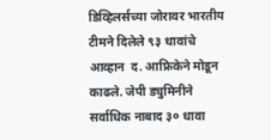डिव्हिलर्सच्या जोरावर भारतीय टीमने दिलेले ९३ धावांचे आव्हान  द. आफ्रिकेने मोडून काढले. जेपी ड्युमिनीने सर्वाधिक नाबाद ३० धावा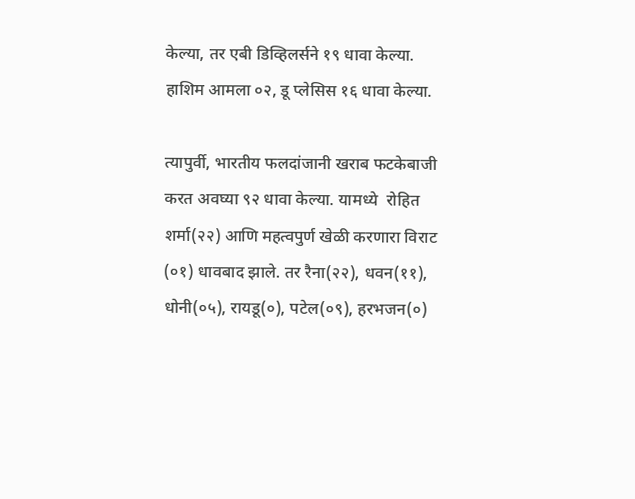केल्या, तर एबी डिव्हिलर्सने १९ धावा केल्या. हाशिम आमला ०२, डू प्लेसिस १६ धावा केल्या.

त्यापुर्वी, भारतीय फलदांजानी खराब फटकेबाजी करत अवघ्या ९२ धावा केल्या. यामध्ये  रोहित शर्मा(२२) आणि महत्वपुर्ण खेळी करणारा विराट (०१) धावबाद झाले. तर रैना(२२), धवन(११), धोनी(०५), रायडू(०), पटेल(०९), हरभजन(०)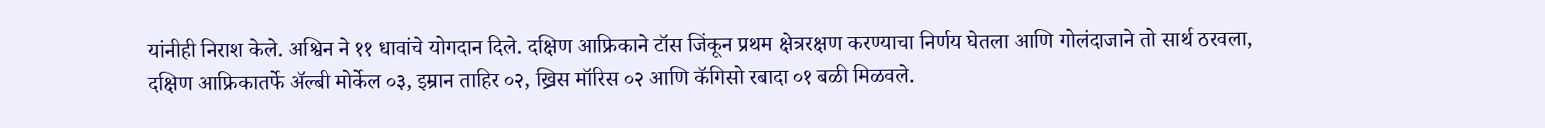यांनीही निराश केले. अश्विन ने ११ धावांचे योगदान दिले. दक्षिण आफ्रिकाने टॉस जिंकून प्रथम क्षेत्ररक्षण करण्याचा निर्णय घेतला आणि गोलंदाजाने तो सार्थ ठरवला, दक्षिण आफ्रिकातर्फे अ‍ॅल्बी मोर्केल ०३, इम्रान ताहिर ०२, ख्रिस मॉरिस ०२ आणि कॅगिसो रबादा ०१ बळी मिळवले.